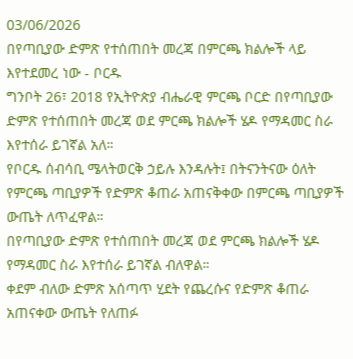03/06/2026
በየጣቢያው ድምጽ የተሰጠበት መረጃ በምርጫ ክልሎች ላይ እየተደመረ ነው - ቦርዱ
ግንቦት 26፣ 2018 የኢትዮጵያ ብሔራዊ ምርጫ ቦርድ በየጣቢያው ድምጽ የተሰጠበት መረጃ ወደ ምርጫ ክልሎች ሄዶ የማዳመር ስራ እየተሰራ ይገኛል አለ።
የቦርዱ ሰብሳቢ ሜላትወርቅ ኃይሉ እንዳሉት፤ በትናንትናው ዕለት የምርጫ ጣቢያዎች የድምጽ ቆጠራ አጠናቅቀው በምርጫ ጣቢያዎች ውጤት ለጥፈዋል።
በየጣቢያው ድምጽ የተሰጠበት መረጃ ወደ ምርጫ ክልሎች ሄዶ የማዳመር ስራ እየተሰራ ይገኛል ብለዋል።
ቀደም ብለው ድምጽ አሰጣጥ ሂደት የጨረሱና የድምጽ ቆጠራ አጠናቀው ውጤት የለጠፉ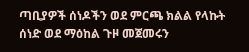ጣቢያዎች ሰነዶችን ወደ ምርጫ ክልል የላኩት ሰነድ ወደ ማዕከል ጉዞ መጀመሩን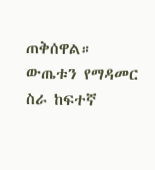ጠቅሰዋል።
ውጤቱን የማዳመር ስራ ከፍተኛ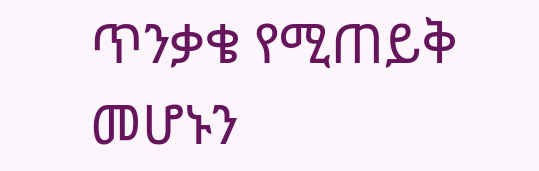ጥንቃቄ የሚጠይቅ መሆኑን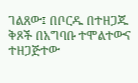ገልጸው፤ በቦርዱ በተዘጋጁ ቅጾች በአግባቡ ተሞልተውና ተዘጋጅተው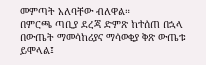መምጣት አለባቸው ብለዋል።
በምርጫ ጣቢያ ደረጃ ድምጽ ከተሰጠ በኋላ በውጤት ማመሳከሪያና ማሳወቂያ ቅጽ ውጤቱ ይሞላል፤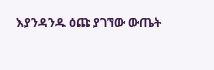እያንዳንዱ ዕጩ ያገኘው ውጤት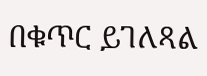በቁጥር ይገለጻል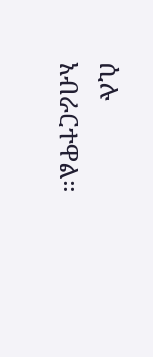ሲሉ አብራርተዋል።